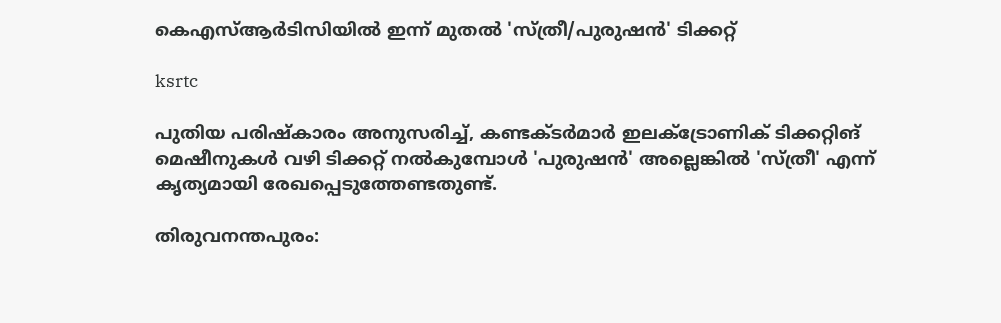കെഎസ്‌ആര്‍ടിസിയില്‍ ഇന്ന് മുതല്‍ 'സ്ത്രീ/പുരുഷൻ' ടിക്കറ്റ്

ksrtc

പുതിയ പരിഷ്കാരം അനുസരിച്ച്, കണ്ടക്ടർമാർ ഇലക്ട്രോണിക് ടിക്കറ്റിങ് മെഷീനുകൾ വഴി ടിക്കറ്റ് നൽകുമ്പോൾ 'പുരുഷൻ' അല്ലെങ്കിൽ 'സ്ത്രീ' എന്ന് കൃത്യമായി രേഖപ്പെടുത്തേണ്ടതുണ്ട്.

തിരുവനന്തപുരം: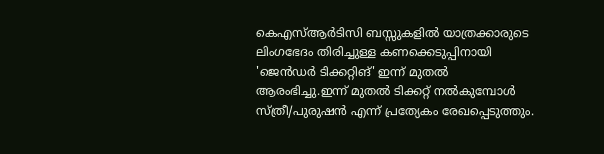കെഎസ്‌ആർടിസി ബസ്സുകളില്‍ യാത്രക്കാരുടെ ലിംഗഭേദം തിരിച്ചുള്ള കണക്കെടുപ്പിനായി 'ജെൻഡർ ടിക്കറ്റിങ്' ഇന്ന് മുതല്‍ ആരംഭിച്ചു.ഇന്ന് മുതല്‍ ടിക്കറ്റ് നല്‍കുമ്പോള്‍ സ്ത്രീ/പുരുഷന്‍ എന്ന് പ്രത്യേകം രേഖപ്പെടുത്തും.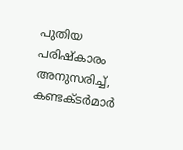പുതിയ പരിഷ്കാരം അനുസരിച്ച്, കണ്ടക്ടർമാർ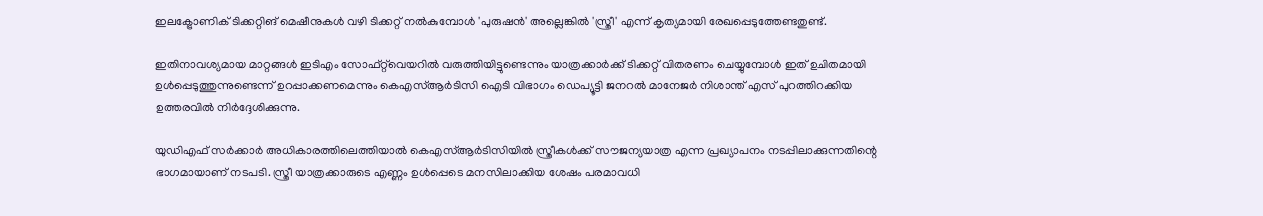ഇലക്ട്രോണിക് ടിക്കറ്റിങ് മെഷീനുകൾ വഴി ടിക്കറ്റ് നൽകുമ്പോൾ 'പുരുഷൻ' അല്ലെങ്കിൽ 'സ്ത്രീ' എന്ന് കൃത്യമായി രേഖപ്പെടുത്തേണ്ടതുണ്ട്.

ഇതിനാവശ്യമായ മാറ്റങ്ങൾ ഇടിഎം സോഫ്റ്റ്‌വെയറിൽ വരുത്തിയിട്ടുണ്ടെന്നും യാത്രക്കാർക്ക് ടിക്കറ്റ് വിതരണം ചെയ്യുമ്പോൾ ഇത് ഉചിതമായി ഉൾപ്പെടുത്തുന്നുണ്ടെന്ന് ഉറപ്പാക്കണമെന്നും കെഎസ്ആർടിസി ഐടി വിഭാഗം ഡെപ്യൂട്ടി ജനറൽ മാനേജർ നിശാന്ത് എസ് പുറത്തിറക്കിയ ഉത്തരവിൽ നിർദ്ദേശിക്കുന്നു.

യുഡിഎഫ് സര്‍ക്കാര്‍ അധികാരത്തിലെത്തിയാല്‍ കെഎസ്‌ആര്‍ടിസിയില്‍ സ്ത്രീകള്‍ക്ക് സൗജന്യയാത്ര എന്ന പ്രഖ്യാപനം നടപ്പിലാക്കുന്നതിന്റെ ഭാഗമായാണ് നടപടി. സ്ത്രീ യാത്രക്കാരുടെ എണ്ണം ഉള്‍പ്പെടെ മനസിലാക്കിയ ശേഷം പരമാവധി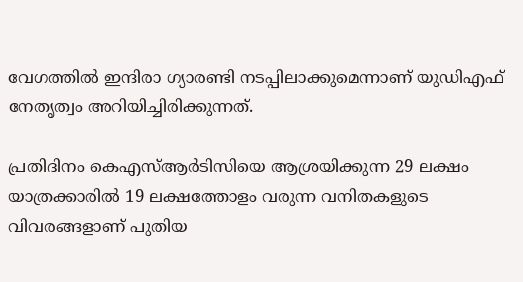വേഗത്തില്‍ ഇന്ദിരാ ഗ്യാരണ്ടി നടപ്പിലാക്കുമെന്നാണ് യുഡിഎഫ് നേതൃത്വം അറിയിച്ചിരിക്കുന്നത്.

പ്രതിദിനം കെഎസ്‌ആര്‍ടിസിയെ ആശ്രയിക്കുന്ന 29 ലക്ഷം യാത്രക്കാരില്‍ 19 ലക്ഷത്തോളം വരുന്ന വനിതകളുടെ വിവരങ്ങളാണ് പുതിയ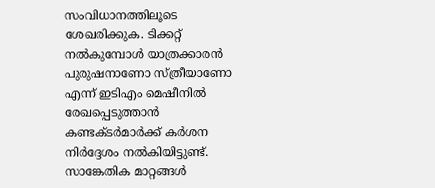സംവിധാനത്തിലൂടെ ശേഖരിക്കുക. ടിക്കറ്റ് നല്‍കുമ്പോള്‍ യാത്രക്കാരന്‍ പുരുഷനാണോ സ്ത്രീയാണോ എന്ന് ഇടിഎം മെഷീനില്‍ രേഖപ്പെടുത്താന്‍ കണ്ടക്ടര്‍മാര്‍ക്ക് കര്‍ശന നിര്‍ദ്ദേശം നല്‍കിയിട്ടുണ്ട്. സാങ്കേതിക മാറ്റങ്ങള്‍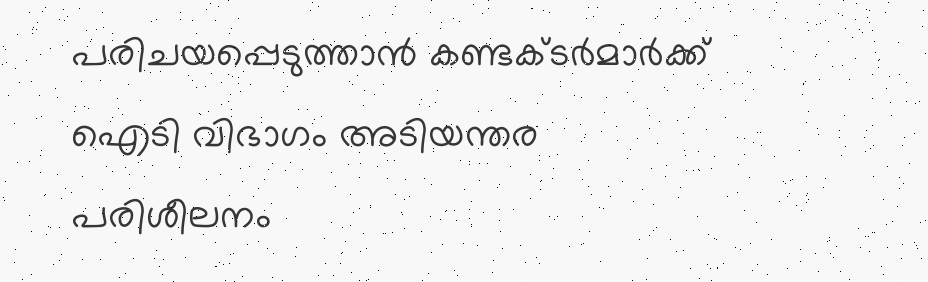പരിചയപ്പെടുത്താന്‍ കണ്ടക്ടര്‍മാര്‍ക്ക് ഐടി വിഭാഗം അടിയന്തര പരിശീലനം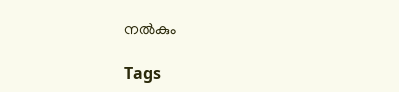നല്‍കും

Tags